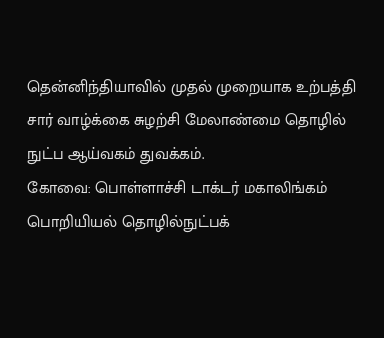தென்னிந்தியாவில் முதல் முறையாக உற்பத்தி சார் வாழ்க்கை சுழற்சி மேலாண்மை தொழில் நுட்ப ஆய்வகம் துவக்கம்.
கோவை: பொள்ளாச்சி டாக்டர் மகாலிங்கம் பொறியியல் தொழில்நுட்பக்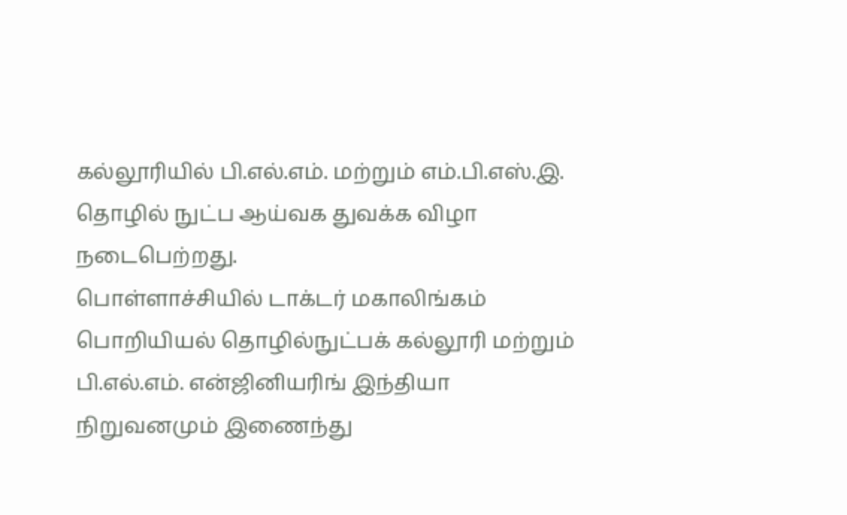கல்லூரியில் பி.எல்.எம். மற்றும் எம்.பி.எஸ்.இ. தொழில் நுட்ப ஆய்வக துவக்க விழா நடைபெற்றது.
பொள்ளாச்சியில் டாக்டர் மகாலிங்கம் பொறியியல் தொழில்நுட்பக் கல்லூரி மற்றும் பி.எல்.எம். என்ஜினியரிங் இந்தியா நிறுவனமும் இணைந்து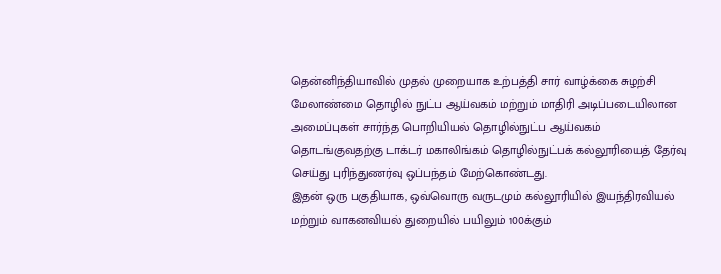தென்னிந்தியாவில் முதல் முறையாக உற்பத்தி சார் வாழ்க்கை சுழற்சி மேலாண்மை தொழில் நுட்ப ஆய்வகம் மற்றும் மாதிரி அடிப்படையிலான அமைப்புகள் சார்ந்த பொறியியல் தொழில்நுட்ப ஆய்வகம் தொடங்குவதற்கு டாக்டர் மகாலிங்கம் தொழில்நுட்பக் கல்லூரியைத் தேர்வு செய்து புரிந்துணர்வு ஒப்பந்தம் மேற்கொண்டது.
இதன் ஒரு பகுதியாக, ஒவ்வொரு வருடமும் கல்லூரியில் இயந்திரவியல் மற்றும் வாகனவியல் துறையில் பயிலும் 100க்கும்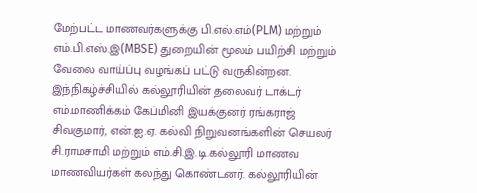மேற்பட்ட மாணவர்களுக்கு பி.எல்.எம்(PLM) மற்றும் எம்.பி.எஸ்.இ(MBSE) துறையின் மூலம் பயிற்சி மற்றும் வேலை வாய்ப்பு வழங்கப் பட்டு வருகின்றன.
இந்நிகழ்ச்சியில் கல்லூரியின் தலைவர் டாக்டர் எம்.மாணிக்கம் கேப்மினி இயக்குனர் ரங்கராஜ் சிவகுமார், என்.ஐ.ஏ. கல்வி நிறுவனங்களின் செயலர் சி.ராமசாமி மற்றும் எம்.சி.இ.டி.கல்லூரி மாணவ மாணவியர்கள் கலந்து கொண்டனர். கல்லூரியின்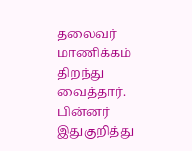தலைவர் மாணிக்கம் திறந்து வைத்தார்.
பின்னர் இதுகுறித்து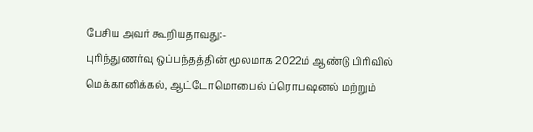பேசிய அவர் கூறியதாவது:-
புரிந்துணர்வு ஒப்பந்தத்தின் மூலமாக 2022ம் ஆண்டு பிரிவில் மெக்கானிக்கல், ஆட்டோமொபைல் ப்ரொபஷனல் மற்றும்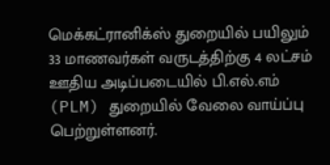மெக்கட்ரானிக்ஸ் துறையில் பயிலும் 33 மாணவர்கள் வருடத்திற்கு 4 லட்சம் ஊதிய அடிப்படையில் பி.எல்.எம் (PLM) துறையில் வேலை வாய்ப்பு பெற்றுள்ளனர்.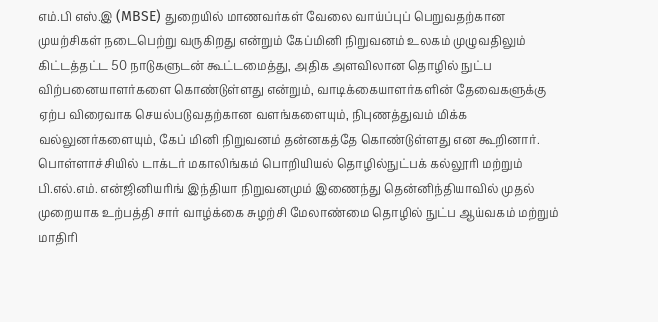எம்.பி எஸ்.இ (MBSE) துறையில் மாணவர்கள் வேலை வாய்ப்புப் பெறுவதற்கான முயற்சிகள் நடைபெற்று வருகிறது என்றும் கேப்மினி நிறுவனம் உலகம் முழுவதிலும் கிட்டத்தட்ட 50 நாடுகளுடன் கூட்டமைத்து, அதிக அளவிலான தொழில் நுட்ப விற்பனையாளர்களை கொண்டுள்ளது என்றும், வாடிக்கையாளர்களின் தேவைகளுக்கு ஏற்ப விரைவாக செயல்படுவதற்கான வளங்களையும், நிபுணத்துவம் மிக்க வல்லுனர்களையும், கேப் மினி நிறுவனம் தன்னகத்தே கொண்டுள்ளது என கூறினார்.
பொள்ளாச்சியில் டாக்டர் மகாலிங்கம் பொறியியல் தொழில்நுட்பக் கல்லூரி மற்றும் பி.எல்.எம். என்ஜினியரிங் இந்தியா நிறுவனமும் இணைந்து தென்னிந்தியாவில் முதல் முறையாக உற்பத்தி சார் வாழ்க்கை சுழற்சி மேலாண்மை தொழில் நுட்ப ஆய்வகம் மற்றும் மாதிரி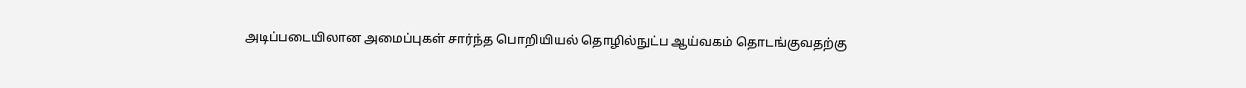அடிப்படையிலான அமைப்புகள் சார்ந்த பொறியியல் தொழில்நுட்ப ஆய்வகம் தொடங்குவதற்கு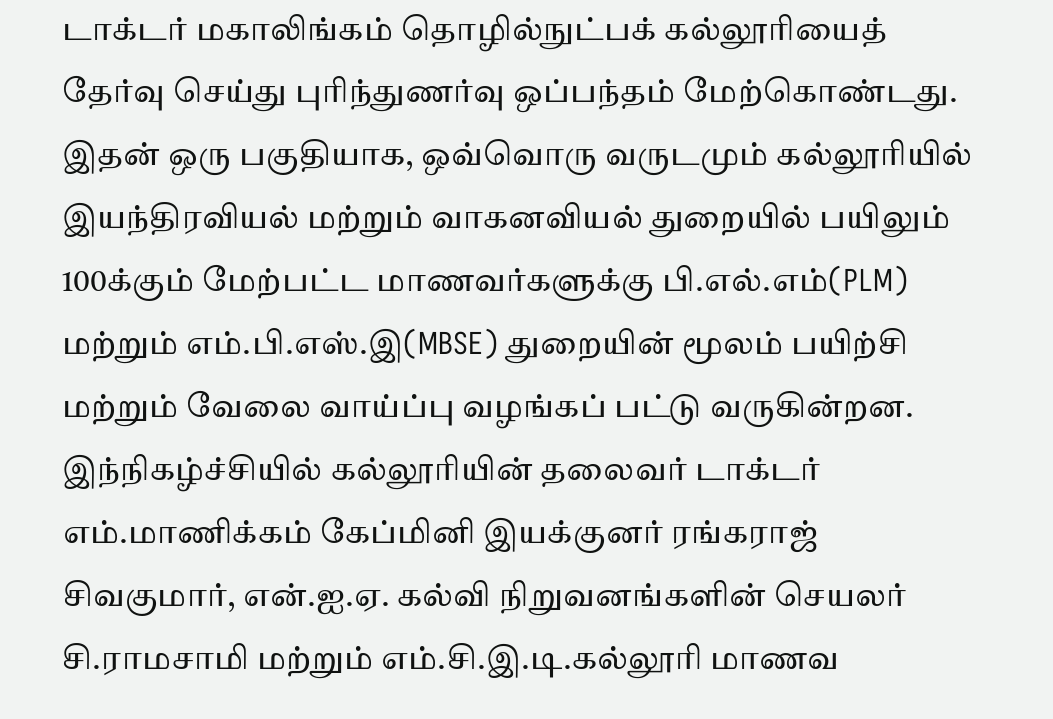டாக்டர் மகாலிங்கம் தொழில்நுட்பக் கல்லூரியைத் தேர்வு செய்து புரிந்துணர்வு ஒப்பந்தம் மேற்கொண்டது.
இதன் ஒரு பகுதியாக, ஒவ்வொரு வருடமும் கல்லூரியில் இயந்திரவியல் மற்றும் வாகனவியல் துறையில் பயிலும் 100க்கும் மேற்பட்ட மாணவர்களுக்கு பி.எல்.எம்(PLM) மற்றும் எம்.பி.எஸ்.இ(MBSE) துறையின் மூலம் பயிற்சி மற்றும் வேலை வாய்ப்பு வழங்கப் பட்டு வருகின்றன.
இந்நிகழ்ச்சியில் கல்லூரியின் தலைவர் டாக்டர் எம்.மாணிக்கம் கேப்மினி இயக்குனர் ரங்கராஜ் சிவகுமார், என்.ஐ.ஏ. கல்வி நிறுவனங்களின் செயலர் சி.ராமசாமி மற்றும் எம்.சி.இ.டி.கல்லூரி மாணவ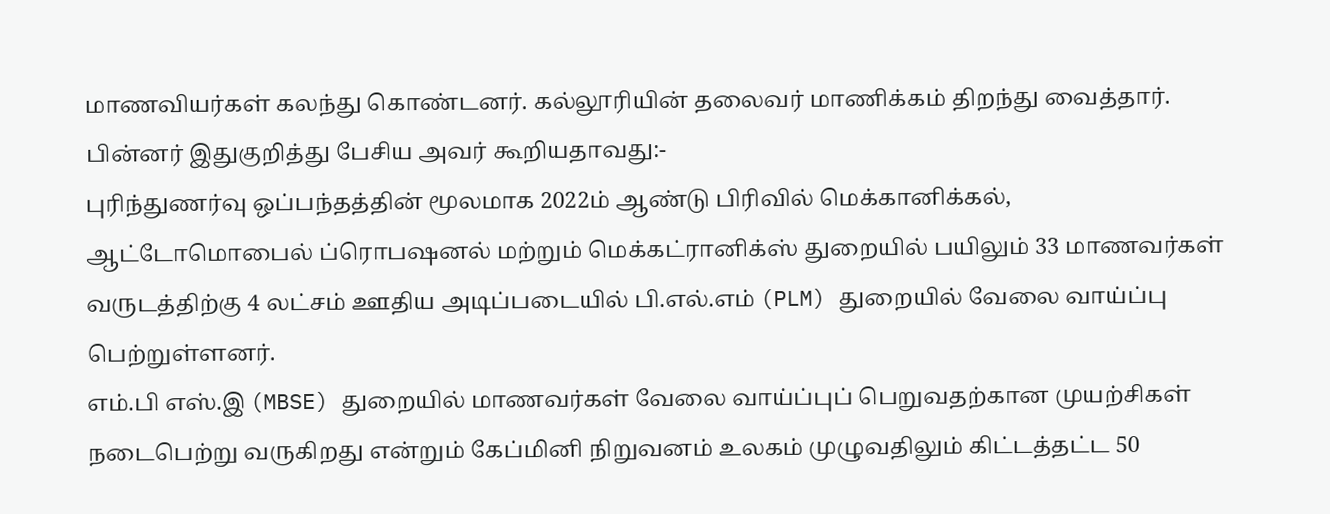மாணவியர்கள் கலந்து கொண்டனர். கல்லூரியின் தலைவர் மாணிக்கம் திறந்து வைத்தார்.
பின்னர் இதுகுறித்து பேசிய அவர் கூறியதாவது:-
புரிந்துணர்வு ஒப்பந்தத்தின் மூலமாக 2022ம் ஆண்டு பிரிவில் மெக்கானிக்கல், ஆட்டோமொபைல் ப்ரொபஷனல் மற்றும் மெக்கட்ரானிக்ஸ் துறையில் பயிலும் 33 மாணவர்கள் வருடத்திற்கு 4 லட்சம் ஊதிய அடிப்படையில் பி.எல்.எம் (PLM) துறையில் வேலை வாய்ப்பு பெற்றுள்ளனர்.
எம்.பி எஸ்.இ (MBSE) துறையில் மாணவர்கள் வேலை வாய்ப்புப் பெறுவதற்கான முயற்சிகள் நடைபெற்று வருகிறது என்றும் கேப்மினி நிறுவனம் உலகம் முழுவதிலும் கிட்டத்தட்ட 50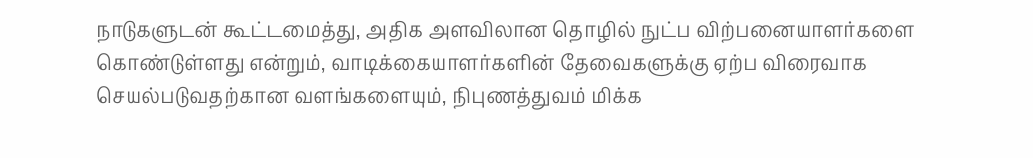நாடுகளுடன் கூட்டமைத்து, அதிக அளவிலான தொழில் நுட்ப விற்பனையாளர்களை கொண்டுள்ளது என்றும், வாடிக்கையாளர்களின் தேவைகளுக்கு ஏற்ப விரைவாக செயல்படுவதற்கான வளங்களையும், நிபுணத்துவம் மிக்க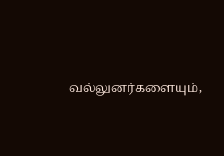வல்லுனர்களையும்,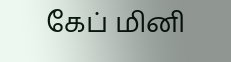கேப் மினி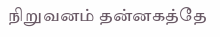நிறுவனம் தன்னகத்தே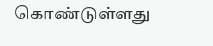கொண்டுள்ளது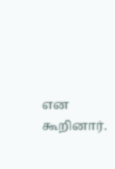என கூறினார்.